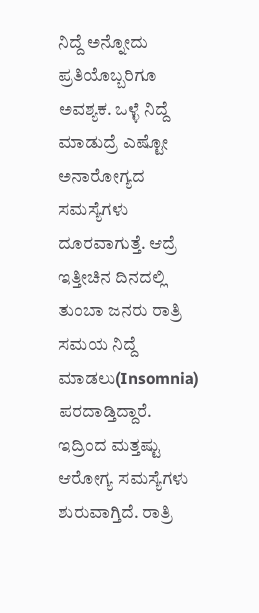ನಿದ್ದೆ ಅನ್ನೋದು ಪ್ರತಿಯೊಬ್ಬರಿಗೂ ಅವಶ್ಯಕ. ಒಳ್ಳೆ ನಿದ್ದೆ ಮಾಡುದ್ರೆ ಎಷ್ಟೋ ಅನಾರೋಗ್ಯದ ಸಮಸ್ಯೆಗಳು ದೂರವಾಗುತ್ತೆ. ಆದ್ರೆ ಇತ್ತೀಚಿನ ದಿನದಲ್ಲಿ ತುಂಬಾ ಜನರು ರಾತ್ರಿ ಸಮಯ ನಿದ್ದೆ ಮಾಡಲು(Insomnia) ಪರದಾಡ್ತಿದ್ದಾರೆ. ಇದ್ರಿಂದ ಮತ್ತಷ್ಟು ಆರೋಗ್ಯ ಸಮಸ್ಯೆಗಳು ಶುರುವಾಗ್ತಿದೆ. ರಾತ್ರಿ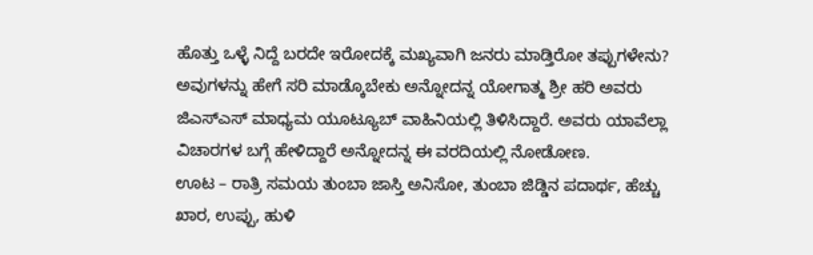ಹೊತ್ತು ಒಳ್ಳೆ ನಿದ್ದೆ ಬರದೇ ಇರೋದಕ್ಕೆ ಮಖ್ಯವಾಗಿ ಜನರು ಮಾಡ್ತಿರೋ ತಪ್ಪುಗಳೇನು? ಅವುಗಳನ್ನು ಹೇಗೆ ಸರಿ ಮಾಡ್ಕೊಬೇಕು ಅನ್ನೋದನ್ನ ಯೋಗಾತ್ಮ ಶ್ರೀ ಹರಿ ಅವರು ಜಿಎಸ್ಎಸ್ ಮಾಧ್ಯಮ ಯೂಟ್ಯೂಬ್ ವಾಹಿನಿಯಲ್ಲಿ ತಿಳಿಸಿದ್ದಾರೆ. ಅವರು ಯಾವೆಲ್ಲಾ ವಿಚಾರಗಳ ಬಗ್ಗೆ ಹೇಳಿದ್ದಾರೆ ಅನ್ನೋದನ್ನ ಈ ವರದಿಯಲ್ಲಿ ನೋಡೋಣ.
ಊಟ – ರಾತ್ರಿ ಸಮಯ ತುಂಬಾ ಜಾಸ್ತಿ ಅನಿಸೋ, ತುಂಬಾ ಜಿಡ್ಡಿನ ಪದಾರ್ಥ, ಹೆಚ್ಚು ಖಾರ, ಉಪ್ಪು, ಹುಳಿ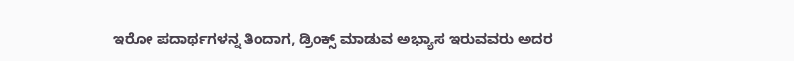ಇರೋ ಪದಾರ್ಥಗಳನ್ನ ತಿಂದಾಗ, ಡ್ರಿಂಕ್ಸ್ ಮಾಡುವ ಅಭ್ಯಾಸ ಇರುವವರು ಅದರ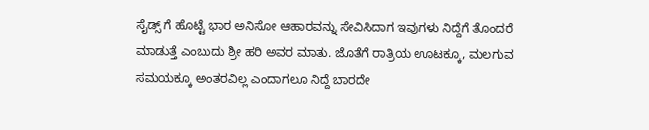ಸೈಡ್ಸ್ ಗೆ ಹೊಟ್ಟೆ ಭಾರ ಅನಿಸೋ ಆಹಾರವನ್ನು ಸೇವಿಸಿದಾಗ ಇವುಗಳು ನಿದ್ದೆಗೆ ತೊಂದರೆ ಮಾಡುತ್ತೆ ಎಂಬುದು ಶ್ರೀ ಹರಿ ಅವರ ಮಾತು. ಜೊತೆಗೆ ರಾತ್ರಿಯ ಊಟಕ್ಕೂ, ಮಲಗುವ ಸಮಯಕ್ಕೂ ಅಂತರವಿಲ್ಲ ಎಂದಾಗಲೂ ನಿದ್ದೆ ಬಾರದೇ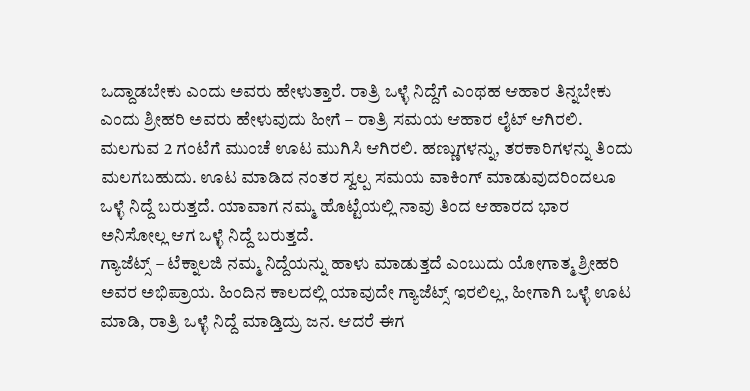ಒದ್ದಾಡಬೇಕು ಎಂದು ಅವರು ಹೇಳುತ್ತಾರೆ. ರಾತ್ರಿ ಒಳ್ಳೆ ನಿದ್ದೆಗೆ ಎಂಥಹ ಆಹಾರ ತಿನ್ನಬೇಕು ಎಂದು ಶ್ರೀಹರಿ ಅವರು ಹೇಳುವುದು ಹೀಗೆ – ರಾತ್ರಿ ಸಮಯ ಆಹಾರ ಲೈಟ್ ಆಗಿರಲಿ. ಮಲಗುವ 2 ಗಂಟೆಗೆ ಮುಂಚೆ ಊಟ ಮುಗಿಸಿ ಆಗಿರಲಿ. ಹಣ್ಣುಗಳನ್ನು, ತರಕಾರಿಗಳನ್ನು ತಿಂದು ಮಲಗಬಹುದು. ಊಟ ಮಾಡಿದ ನಂತರ ಸ್ವಲ್ಪ ಸಮಯ ವಾಕಿಂಗ್ ಮಾಡುವುದರಿಂದಲೂ ಒಳ್ಳೆ ನಿದ್ದೆ ಬರುತ್ತದೆ. ಯಾವಾಗ ನಮ್ಮ ಹೊಟ್ಟೆಯಲ್ಲಿ ನಾವು ತಿಂದ ಆಹಾರದ ಭಾರ ಅನಿಸೋಲ್ಲ ಆಗ ಒಳ್ಳೆ ನಿದ್ದೆ ಬರುತ್ತದೆ.
ಗ್ಯಾಜೆಟ್ಸ್ – ಟೆಕ್ನಾಲಜಿ ನಮ್ಮ ನಿದ್ದೆಯನ್ನು ಹಾಳು ಮಾಡುತ್ತದೆ ಎಂಬುದು ಯೋಗಾತ್ಮ ಶ್ರೀಹರಿ ಅವರ ಅಭಿಪ್ರಾಯ. ಹಿಂದಿನ ಕಾಲದಲ್ಲಿ ಯಾವುದೇ ಗ್ಯಾಜೆಟ್ಸ್ ಇರಲಿಲ್ಲ, ಹೀಗಾಗಿ ಒಳ್ಳೆ ಊಟ ಮಾಡಿ, ರಾತ್ರಿ ಒಳ್ಳೆ ನಿದ್ದೆ ಮಾಡ್ತಿದ್ರು ಜನ. ಆದರೆ ಈಗ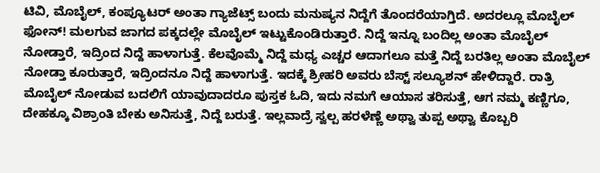ಟಿವಿ, ಮೊಬೈಲ್, ಕಂಪ್ಯೂಟರ್ ಅಂತಾ ಗ್ಯಾಜೆಟ್ಸ್ ಬಂದು ಮನುಷ್ಯನ ನಿದ್ದೆಗೆ ತೊಂದರೆಯಾಗ್ತಿದೆ. ಅದರಲ್ಲೂ ಮೊಬೈಲ್ ಫೋನ್! ಮಲಗುವ ಜಾಗದ ಪಕ್ಕದಲ್ಲೇ ಮೊಬೈಲ್ ಇಟ್ಟುಕೊಂಡಿರುತ್ತಾರೆ. ನಿದ್ದೆ ಇನ್ನೂ ಬಂದಿಲ್ಲ ಅಂತಾ ಮೊಬೈಲ್ ನೋಡ್ತಾರೆ, ಇದ್ರಿಂದ ನಿದ್ದೆ ಹಾಳಾಗುತ್ತೆ. ಕೆಲವೊಮ್ಮೆ ನಿದ್ದೆ ಮಧ್ಯ ಎಚ್ಚರ ಆದಾಗಲೂ ಮತ್ತೆ ನಿದ್ದೆ ಬರತಿಲ್ಲ ಅಂತಾ ಮೊಬೈಲ್ ನೋಡ್ತಾ ಕೂರುತ್ತಾರೆ, ಇದ್ರಿಂದನೂ ನಿದ್ದೆ ಹಾಳಾಗುತ್ತೆ. ಇದಕ್ಕೆ ಶ್ರೀಹರಿ ಅವರು ಬೆಸ್ಟ್ ಸಲ್ಯೂಶನ್ ಹೇಳಿದ್ದಾರೆ. ರಾತ್ರಿ ಮೊಬೈಲ್ ನೋಡುವ ಬದಲಿಗೆ ಯಾವುದಾದರೂ ಪುಸ್ತಕ ಓದಿ, ಇದು ನಮಗೆ ಆಯಾಸ ತರಿಸುತ್ತೆ, ಆಗ ನಮ್ಮ ಕಣ್ಣಿಗೂ, ದೇಹಕ್ಕೂ ವಿಶ್ರಾಂತಿ ಬೇಕು ಅನಿಸುತ್ತೆ, ನಿದ್ದೆ ಬರುತ್ತೆ. ಇಲ್ಲವಾದ್ರೆ ಸ್ವಲ್ಪ ಹರಳೆಣ್ಣೆ ಅಥ್ವಾ ತುಪ್ಪ ಅಥ್ವಾ ಕೊಬ್ಬರಿ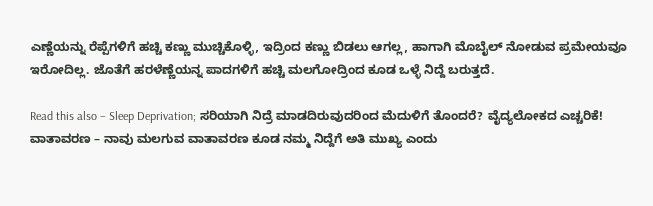ಎಣ್ಣೆಯನ್ನು ರೆಪ್ಪೆಗಳಿಗೆ ಹಚ್ಚಿ ಕಣ್ಣು ಮುಚ್ಚಿಕೊಳ್ಳಿ, ಇದ್ರಿಂದ ಕಣ್ಣು ಬಿಡಲು ಆಗಲ್ಲ, ಹಾಗಾಗಿ ಮೊಬೈಲ್ ನೋಡುವ ಪ್ರಮೇಯವೂ ಇರೋದಿಲ್ಲ. ಜೊತೆಗೆ ಹರಳೆಣ್ಣೆಯನ್ನ ಪಾದಗಳಿಗೆ ಹಚ್ಚಿ ಮಲಗೋದ್ರಿಂದ ಕೂಡ ಒಳ್ಳೆ ನಿದ್ದೆ ಬರುತ್ತದೆ.

Read this also – Sleep Deprivation; ಸರಿಯಾಗಿ ನಿದ್ರೆ ಮಾಡದಿರುವುದರಿಂದ ಮೆದುಳಿಗೆ ತೊಂದರೆ? ವೈದ್ಯಲೋಕದ ಎಚ್ಚರಿಕೆ!
ವಾತಾವರಣ – ನಾವು ಮಲಗುವ ವಾತಾವರಣ ಕೂಡ ನಮ್ಮ ನಿದ್ದೆಗೆ ಅತಿ ಮುಖ್ಯ ಎಂದು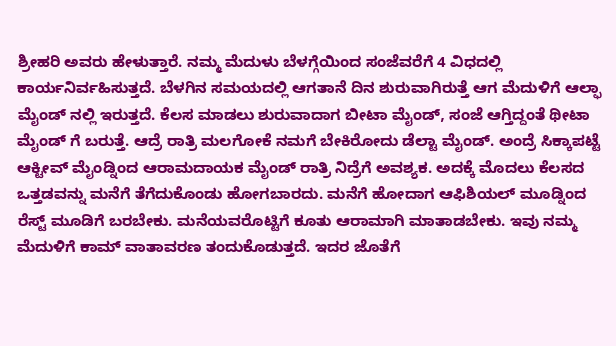ಶ್ರೀಹರಿ ಅವರು ಹೇಳುತ್ತಾರೆ. ನಮ್ಮ ಮೆದುಳು ಬೆಳಗ್ಗೆಯಿಂದ ಸಂಜೆವರೆಗೆ 4 ವಿಧದಲ್ಲಿ ಕಾರ್ಯನಿರ್ವಹಿಸುತ್ತದೆ. ಬೆಳಗಿನ ಸಮಯದಲ್ಲಿ ಆಗತಾನೆ ದಿನ ಶುರುವಾಗಿರುತ್ತೆ ಆಗ ಮೆದುಳಿಗೆ ಆಲ್ಫಾ ಮೈಂಡ್ ನಲ್ಲಿ ಇರುತ್ತದೆ. ಕೆಲಸ ಮಾಡಲು ಶುರುವಾದಾಗ ಬೀಟಾ ಮೈಂಡ್, ಸಂಜೆ ಆಗ್ತಿದ್ದಂತೆ ಥೀಟಾ ಮೈಂಡ್ ಗೆ ಬರುತ್ತೆ. ಆದ್ರೆ ರಾತ್ರಿ ಮಲಗೋಕೆ ನಮಗೆ ಬೇಕಿರೋದು ಡೆಲ್ಟಾ ಮೈಂಡ್. ಅಂದ್ರೆ ಸಿಕ್ಕಾಪಟ್ಟೆ ಆಕ್ಟೀವ್ ಮೈಂಡ್ನಿಂದ ಆರಾಮದಾಯಕ ಮೈಂಡ್ ರಾತ್ರಿ ನಿದ್ರೆಗೆ ಅವಶ್ಯಕ. ಅದಕ್ಕೆ ಮೊದಲು ಕೆಲಸದ ಒತ್ತಡವನ್ನು ಮನೆಗೆ ತೆಗೆದುಕೊಂಡು ಹೋಗಬಾರದು. ಮನೆಗೆ ಹೋದಾಗ ಆಫಿಶಿಯಲ್ ಮೂಡ್ನಿಂದ ರೆಸ್ಟ್ ಮೂಡಿಗೆ ಬರಬೇಕು. ಮನೆಯವರೊಟ್ಟಿಗೆ ಕೂತು ಆರಾಮಾಗಿ ಮಾತಾಡಬೇಕು. ಇವು ನಮ್ಮ ಮೆದುಳಿಗೆ ಕಾಮ್ ವಾತಾವರಣ ತಂದುಕೊಡುತ್ತದೆ. ಇದರ ಜೊತೆಗೆ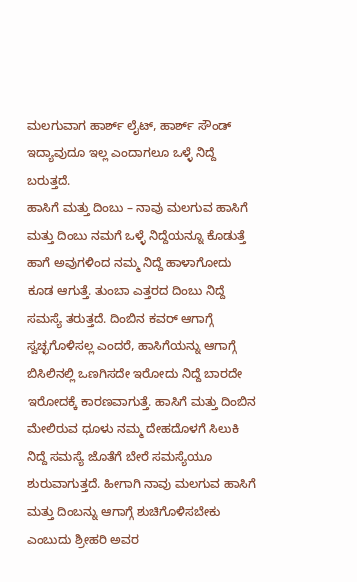ಮಲಗುವಾಗ ಹಾರ್ಶ್ ಲೈಟ್, ಹಾರ್ಶ್ ಸೌಂಡ್ ಇದ್ಯಾವುದೂ ಇಲ್ಲ ಎಂದಾಗಲೂ ಒಳ್ಳೆ ನಿದ್ದೆ ಬರುತ್ತದೆ.
ಹಾಸಿಗೆ ಮತ್ತು ದಿಂಬು – ನಾವು ಮಲಗುವ ಹಾಸಿಗೆ ಮತ್ತು ದಿಂಬು ನಮಗೆ ಒಳ್ಳೆ ನಿದ್ದೆಯನ್ನೂ ಕೊಡುತ್ತೆ ಹಾಗೆ ಅವುಗಳಿಂದ ನಮ್ಮ ನಿದ್ದೆ ಹಾಳಾಗೋದು ಕೂಡ ಆಗುತ್ತೆ. ತುಂಬಾ ಎತ್ತರದ ದಿಂಬು ನಿದ್ದೆ ಸಮಸ್ಯೆ ತರುತ್ತದೆ. ದಿಂಬಿನ ಕವರ್ ಆಗಾಗ್ಗೆ ಸ್ವಚ್ಛಗೊಳಿಸಲ್ಲ ಎಂದರೆ, ಹಾಸಿಗೆಯನ್ನು ಆಗಾಗ್ಗೆ ಬಿಸಿಲಿನಲ್ಲಿ ಒಣಗಿಸದೇ ಇರೋದು ನಿದ್ದೆ ಬಾರದೇ ಇರೋದಕ್ಕೆ ಕಾರಣವಾಗುತ್ತೆ. ಹಾಸಿಗೆ ಮತ್ತು ದಿಂಬಿನ ಮೇಲಿರುವ ಧೂಳು ನಮ್ಮ ದೇಹದೊಳಗೆ ಸಿಲುಕಿ ನಿದ್ದೆ ಸಮಸ್ಯೆ ಜೊತೆಗೆ ಬೇರೆ ಸಮಸ್ಯೆಯೂ ಶುರುವಾಗುತ್ತದೆ. ಹೀಗಾಗಿ ನಾವು ಮಲಗುವ ಹಾಸಿಗೆ ಮತ್ತು ದಿಂಬನ್ನು ಆಗಾಗ್ಗೆ ಶುಚಿಗೊಳಿಸಬೇಕು ಎಂಬುದು ಶ್ರೀಹರಿ ಅವರ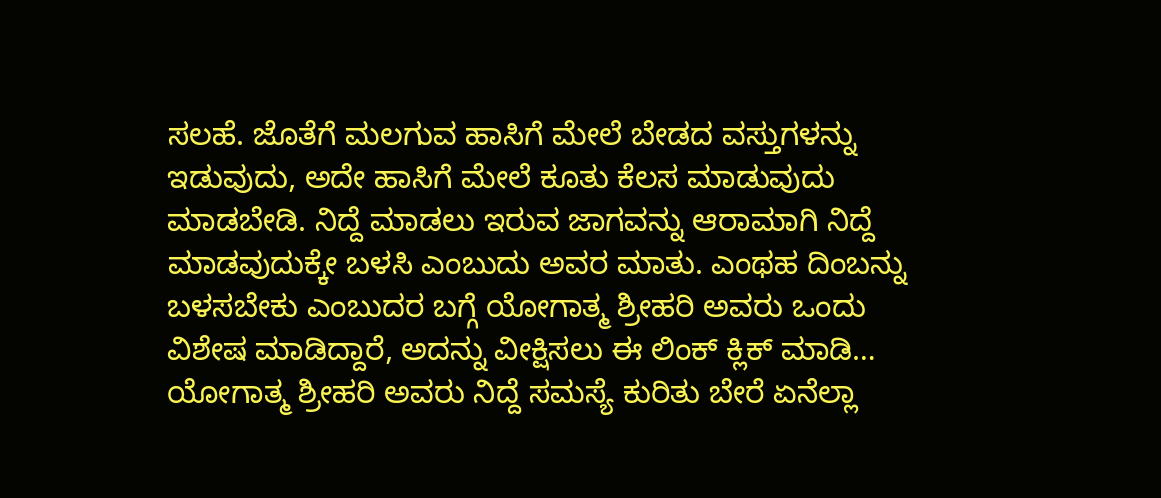ಸಲಹೆ. ಜೊತೆಗೆ ಮಲಗುವ ಹಾಸಿಗೆ ಮೇಲೆ ಬೇಡದ ವಸ್ತುಗಳನ್ನು ಇಡುವುದು, ಅದೇ ಹಾಸಿಗೆ ಮೇಲೆ ಕೂತು ಕೆಲಸ ಮಾಡುವುದು ಮಾಡಬೇಡಿ. ನಿದ್ದೆ ಮಾಡಲು ಇರುವ ಜಾಗವನ್ನು ಆರಾಮಾಗಿ ನಿದ್ದೆ ಮಾಡವುದುಕ್ಕೇ ಬಳಸಿ ಎಂಬುದು ಅವರ ಮಾತು. ಎಂಥಹ ದಿಂಬನ್ನು ಬಳಸಬೇಕು ಎಂಬುದರ ಬಗ್ಗೆ ಯೋಗಾತ್ಮ ಶ್ರೀಹರಿ ಅವರು ಒಂದು ವಿಶೇಷ ಮಾಡಿದ್ದಾರೆ, ಅದನ್ನು ವೀಕ್ಷಿಸಲು ಈ ಲಿಂಕ್ ಕ್ಲಿಕ್ ಮಾಡಿ…
ಯೋಗಾತ್ಮ ಶ್ರೀಹರಿ ಅವರು ನಿದ್ದೆ ಸಮಸ್ಯೆ ಕುರಿತು ಬೇರೆ ಏನೆಲ್ಲಾ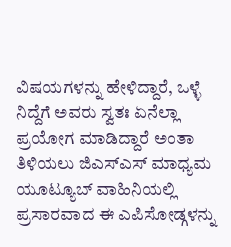ವಿಷಯಗಳನ್ನು ಹೇಳಿದ್ದಾರೆ, ಒಳ್ಳೆ ನಿದ್ದೆಗೆ ಅವರು ಸ್ವತಃ ಏನೆಲ್ಲಾ ಪ್ರಯೋಗ ಮಾಡಿದ್ದಾರೆ ಅಂತಾ ತಿಳಿಯಲು ಜಿಎಸ್ಎಸ್ ಮಾಧ್ಯಮ ಯೂಟ್ಯೂಬ್ ವಾಹಿನಿಯಲ್ಲಿ ಪ್ರಸಾರವಾದ ಈ ಎಪಿಸೋಡ್ಗಳನ್ನು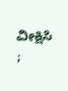ವೀಕ್ಷಿಸಿ ;